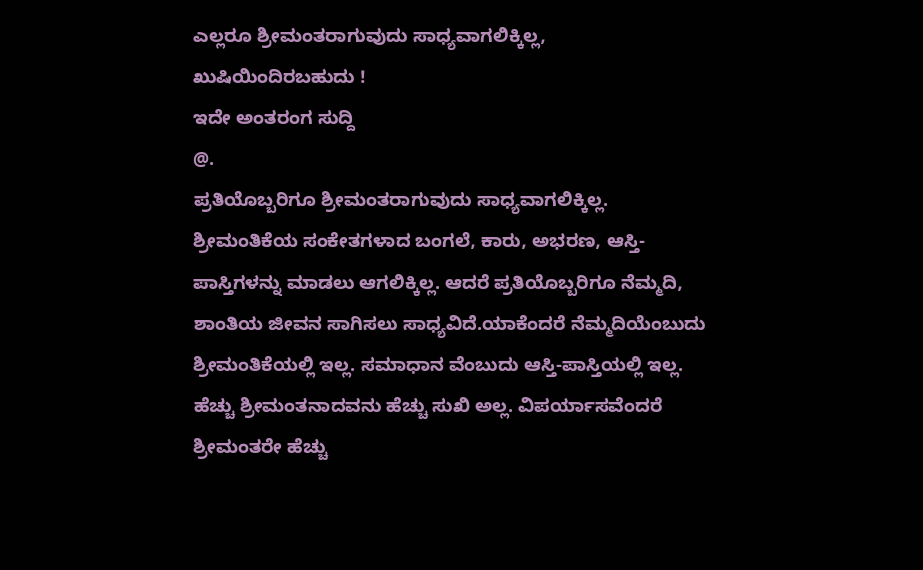ಎಲ್ಲರೂ ಶ್ರೀಮಂತರಾಗುವುದು ಸಾಧ್ಯವಾಗಲಿಕ್ಕಿಲ್ಲ, ಖುಷಿಯಿಂದಿರಬಹುದು !
ಇದೇ ಅಂತರಂಗ ಸುದ್ದಿ
@.
ಪ್ರತಿಯೊಬ್ಬರಿಗೂ ಶ್ರೀಮಂತರಾಗುವುದು ಸಾಧ್ಯವಾಗಲಿಕ್ಕಿಲ್ಲ. ಶ್ರೀಮಂತಿಕೆಯ ಸಂಕೇತಗಳಾದ ಬಂಗಲೆ, ಕಾರು, ಅಭರಣ, ಆಸ್ತಿ-ಪಾಸ್ತಿಗಳನ್ನು ಮಾಡಲು ಆಗಲಿಕ್ಕಿಲ್ಲ. ಆದರೆ ಪ್ರತಿಯೊಬ್ಬರಿಗೂ ನೆಮ್ಮದಿ, ಶಾಂತಿಯ ಜೀವನ ಸಾಗಿಸಲು ಸಾಧ್ಯವಿದೆ.ಯಾಕೆಂದರೆ ನೆಮ್ಮದಿಯೆಂಬುದು ಶ್ರೀಮಂತಿಕೆಯಲ್ಲಿ ಇಲ್ಲ. ಸಮಾಧಾನ ವೆಂಬುದು ಆಸ್ತಿ-ಪಾಸ್ತಿಯಲ್ಲಿ ಇಲ್ಲ.
ಹೆಚ್ಚು ಶ್ರೀಮಂತನಾದವನು ಹೆಚ್ಚು ಸುಖಿ ಅಲ್ಲ. ವಿಪರ್ಯಾಸವೆಂದರೆ ಶ್ರೀಮಂತರೇ ಹೆಚ್ಚು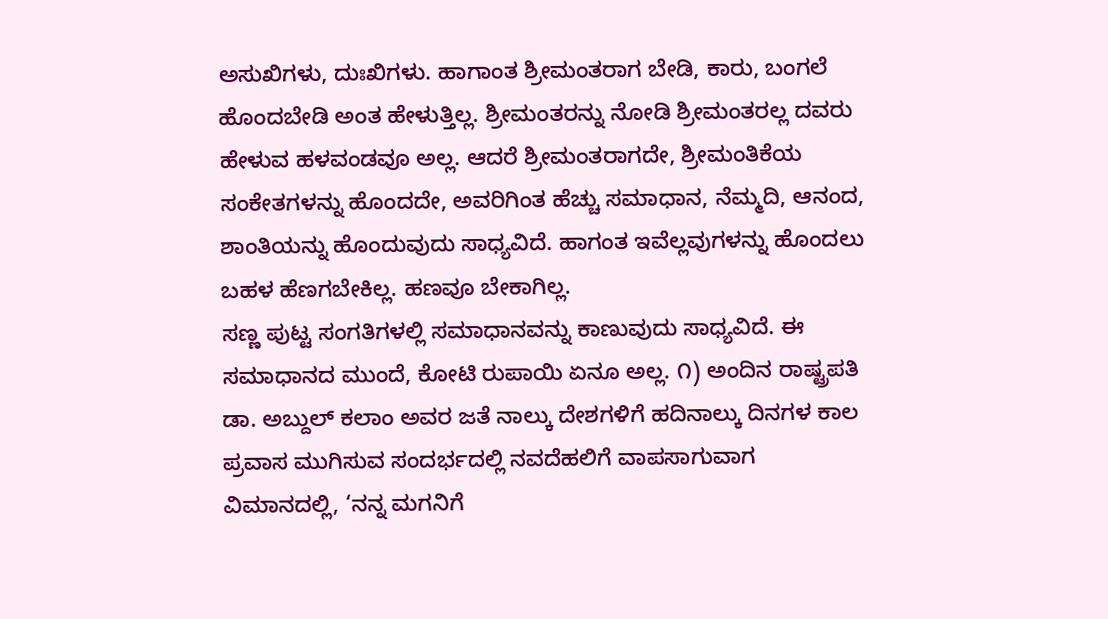ಅಸುಖಿಗಳು, ದುಃಖಿಗಳು. ಹಾಗಾಂತ ಶ್ರೀಮಂತರಾಗ ಬೇಡಿ, ಕಾರು, ಬಂಗಲೆ ಹೊಂದಬೇಡಿ ಅಂತ ಹೇಳುತ್ತಿಲ್ಲ. ಶ್ರೀಮಂತರನ್ನು ನೋಡಿ ಶ್ರೀಮಂತರಲ್ಲ ದವರು ಹೇಳುವ ಹಳವಂಡವೂ ಅಲ್ಲ. ಆದರೆ ಶ್ರೀಮಂತರಾಗದೇ, ಶ್ರೀಮಂತಿಕೆಯ ಸಂಕೇತಗಳನ್ನು ಹೊಂದದೇ, ಅವರಿಗಿಂತ ಹೆಚ್ಚು ಸಮಾಧಾನ, ನೆಮ್ಮದಿ, ಆನಂದ, ಶಾಂತಿಯನ್ನು ಹೊಂದುವುದು ಸಾಧ್ಯವಿದೆ. ಹಾಗಂತ ಇವೆಲ್ಲವುಗಳನ್ನು ಹೊಂದಲು ಬಹಳ ಹೆಣಗಬೇಕಿಲ್ಲ. ಹಣವೂ ಬೇಕಾಗಿಲ್ಲ.
ಸಣ್ಣ ಪುಟ್ಟ ಸಂಗತಿಗಳಲ್ಲಿ ಸಮಾಧಾನವನ್ನು ಕಾಣುವುದು ಸಾಧ್ಯವಿದೆ. ಈ ಸಮಾಧಾನದ ಮುಂದೆ, ಕೋಟಿ ರುಪಾಯಿ ಏನೂ ಅಲ್ಲ. ೧) ಅಂದಿನ ರಾಷ್ಟ್ರಪತಿ ಡಾ. ಅಬ್ದುಲ್ ಕಲಾಂ ಅವರ ಜತೆ ನಾಲ್ಕು ದೇಶಗಳಿಗೆ ಹದಿನಾಲ್ಕು ದಿನಗಳ ಕಾಲ ಪ್ರವಾಸ ಮುಗಿಸುವ ಸಂದರ್ಭದಲ್ಲಿ ನವದೆಹಲಿಗೆ ವಾಪಸಾಗುವಾಗ ವಿಮಾನದಲ್ಲಿ, ‘ನನ್ನ ಮಗನಿಗೆ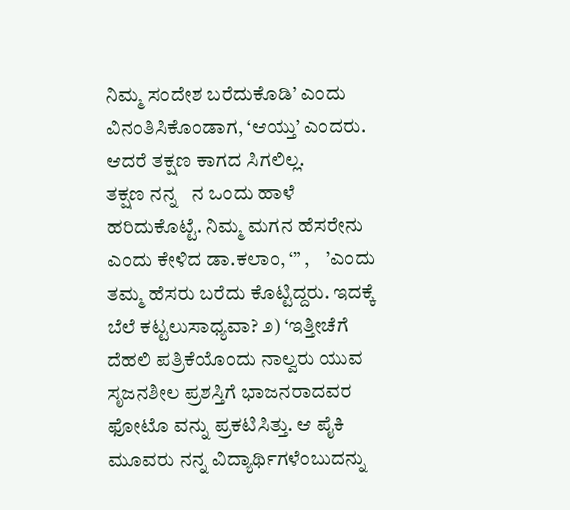ನಿಮ್ಮ ಸಂದೇಶ ಬರೆದುಕೊಡಿ’ ಎಂದು ವಿನಂತಿಸಿಕೊಂಡಾಗ, ‘ಆಯ್ತು’ ಎಂದರು. ಆದರೆ ತಕ್ಷಣ ಕಾಗದ ಸಿಗಲಿಲ್ಲ.
ತಕ್ಷಣ ನನ್ನ   ನ ಒಂದು ಹಾಳೆ ಹರಿದುಕೊಟ್ಟೆ. ನಿಮ್ಮ ಮಗನ ಹೆಸರೇನು ಎಂದು ಕೇಳಿದ ಡಾ.ಕಲಾಂ, ‘” ,    ’ಎಂದು ತಮ್ಮ ಹೆಸರು ಬರೆದು ಕೊಟ್ಟಿದ್ದರು. ಇದಕ್ಕೆ ಬೆಲೆ ಕಟ್ಟಲುಸಾಧ್ಯವಾ? ೨) ‘ಇತ್ತೀಚೆಗೆ ದೆಹಲಿ ಪತ್ರಿಕೆಯೊಂದು ನಾಲ್ವರು ಯುವ ಸೃಜನಶೀಲ ಪ್ರಶಸ್ತಿಗೆ ಭಾಜನರಾದವರ ಫೋಟೊ ವನ್ನು ಪ್ರಕಟಿಸಿತ್ತು. ಆ ಪೈಕಿ ಮೂವರು ನನ್ನ ವಿದ್ಯಾರ್ಥಿಗಳೆಂಬುದನ್ನು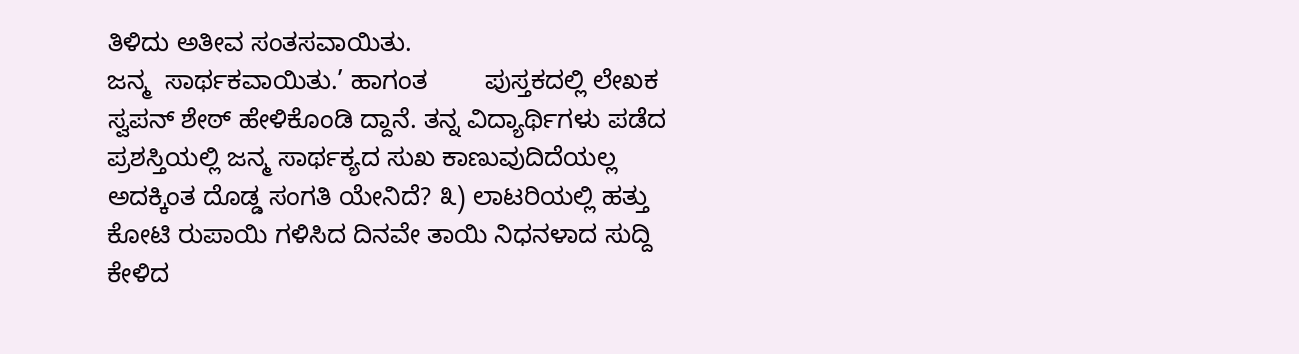ತಿಳಿದು ಅತೀವ ಸಂತಸವಾಯಿತು.
ಜನ್ಮ  ಸಾರ್ಥಕವಾಯಿತು.’ ಹಾಗಂತ        ಪುಸ್ತಕದಲ್ಲಿ ಲೇಖಕ ಸ್ವಪನ್ ಶೇಠ್ ಹೇಳಿಕೊಂಡಿ ದ್ದಾನೆ. ತನ್ನ ವಿದ್ಯಾರ್ಥಿಗಳು ಪಡೆದ ಪ್ರಶಸ್ತಿಯಲ್ಲಿ ಜನ್ಮ ಸಾರ್ಥಕ್ಯದ ಸುಖ ಕಾಣುವುದಿದೆಯಲ್ಲ ಅದಕ್ಕಿಂತ ದೊಡ್ಡ ಸಂಗತಿ ಯೇನಿದೆ? ೩) ಲಾಟರಿಯಲ್ಲಿ ಹತ್ತು ಕೋಟಿ ರುಪಾಯಿ ಗಳಿಸಿದ ದಿನವೇ ತಾಯಿ ನಿಧನಳಾದ ಸುದ್ದಿ ಕೇಳಿದ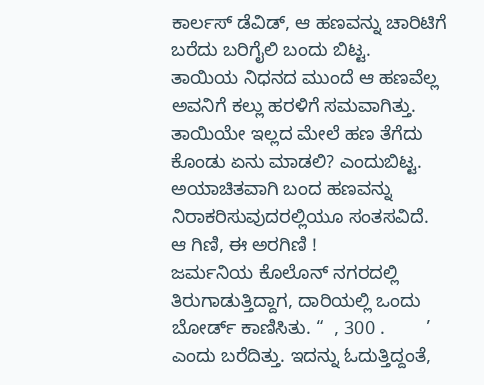ಕಾರ್ಲಸ್ ಡೆವಿಡ್, ಆ ಹಣವನ್ನು ಚಾರಿಟಿಗೆ ಬರೆದು ಬರಿಗೈಲಿ ಬಂದು ಬಿಟ್ಟ.
ತಾಯಿಯ ನಿಧನದ ಮುಂದೆ ಆ ಹಣವೆಲ್ಲ ಅವನಿಗೆ ಕಲ್ಲು ಹರಳಿಗೆ ಸಮವಾಗಿತ್ತು. ತಾಯಿಯೇ ಇಲ್ಲದ ಮೇಲೆ ಹಣ ತೆಗೆದು ಕೊಂಡು ಏನು ಮಾಡಲಿ? ಎಂದುಬಿಟ್ಟ. ಅಯಾಚಿತವಾಗಿ ಬಂದ ಹಣವನ್ನು ನಿರಾಕರಿಸುವುದರಲ್ಲಿಯೂ ಸಂತಸವಿದೆ.
ಆ ಗಿಣಿ, ಈ ಅರಗಿಣಿ !
ಜರ್ಮನಿಯ ಕೊಲೊನ್ ನಗರದಲ್ಲಿ ತಿರುಗಾಡುತ್ತಿದ್ದಾಗ, ದಾರಿಯಲ್ಲಿ ಒಂದು ಬೋರ್ಡ್ ಕಾಣಿಸಿತು. “  , 300 .        ’ ಎಂದು ಬರೆದಿತ್ತು. ಇದನ್ನು ಓದುತ್ತಿದ್ದಂತೆ,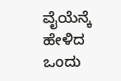ವೈಯೆನ್ಕೆ ಹೇಳಿದ ಒಂದು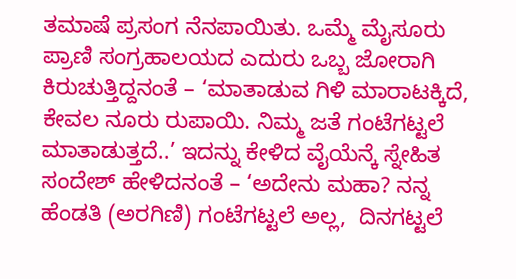ತಮಾಷೆ ಪ್ರಸಂಗ ನೆನಪಾಯಿತು. ಒಮ್ಮೆ ಮೈಸೂರು ಪ್ರಾಣಿ ಸಂಗ್ರಹಾಲಯದ ಎದುರು ಒಬ್ಬ ಜೋರಾಗಿ ಕಿರುಚುತ್ತಿದ್ದನಂತೆ – ‘ಮಾತಾಡುವ ಗಿಳಿ ಮಾರಾಟಕ್ಕಿದೆ, ಕೇವಲ ನೂರು ರುಪಾಯಿ. ನಿಮ್ಮ ಜತೆ ಗಂಟೆಗಟ್ಟಲೆ ಮಾತಾಡುತ್ತದೆ..’ ಇದನ್ನು ಕೇಳಿದ ವೈಯೆನ್ಕೆ ಸ್ನೇಹಿತ ಸಂದೇಶ್ ಹೇಳಿದನಂತೆ – ‘ಅದೇನು ಮಹಾ? ನನ್ನ ಹೆಂಡತಿ (ಅರಗಿಣಿ) ಗಂಟೆಗಟ್ಟಲೆ ಅಲ್ಲ,  ದಿನಗಟ್ಟಲೆ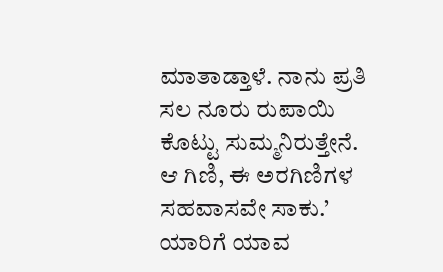ಮಾತಾಡ್ತಾಳೆ. ನಾನು ಪ್ರತಿ ಸಲ ನೂರು ರುಪಾಯಿ ಕೊಟ್ಟು ಸುಮ್ಮನಿರುತ್ತೇನೆ. ಆ ಗಿಣಿ, ಈ ಅರಗಿಣಿಗಳ ಸಹವಾಸವೇ ಸಾಕು.’
ಯಾರಿಗೆ ಯಾವ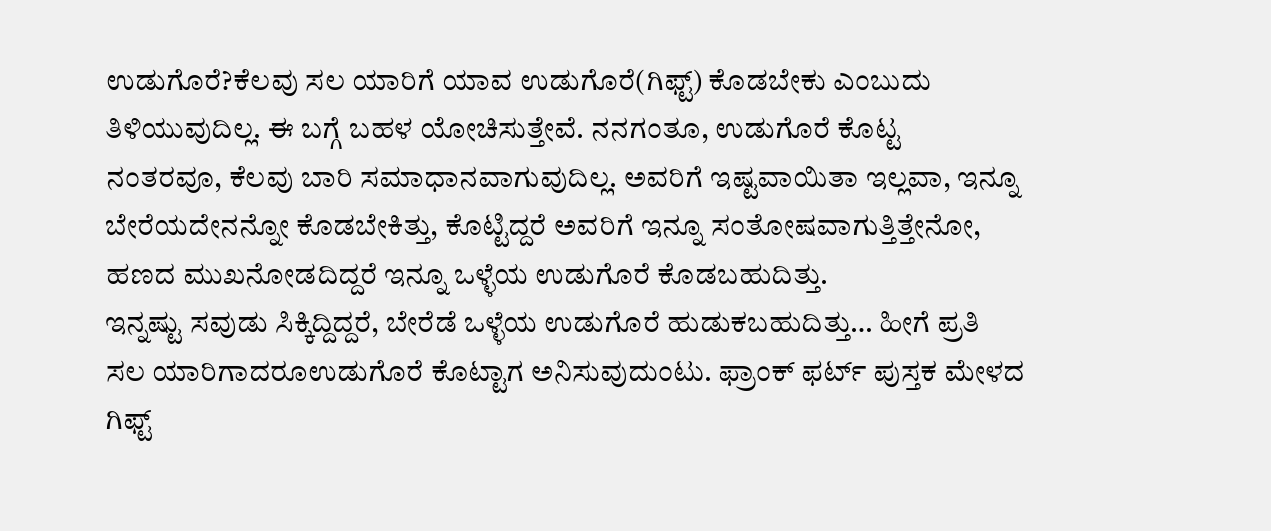ಉಡುಗೊರೆ?ಕೆಲವು ಸಲ ಯಾರಿಗೆ ಯಾವ ಉಡುಗೊರೆ(ಗಿಫ್ಟ್) ಕೊಡಬೇಕು ಎಂಬುದು ತಿಳಿಯುವುದಿಲ್ಲ. ಈ ಬಗ್ಗೆ ಬಹಳ ಯೋಚಿಸುತ್ತೇವೆ. ನನಗಂತೂ, ಉಡುಗೊರೆ ಕೊಟ್ಟ ನಂತರವೂ, ಕೆಲವು ಬಾರಿ ಸಮಾಧಾನವಾಗುವುದಿಲ್ಲ. ಅವರಿಗೆ ಇಷ್ಟವಾಯಿತಾ ಇಲ್ಲವಾ, ಇನ್ನೂ ಬೇರೆಯದೇನನ್ನೋ ಕೊಡಬೇಕಿತ್ತು, ಕೊಟ್ಟಿದ್ದರೆ ಅವರಿಗೆ ಇನ್ನೂ ಸಂತೋಷವಾಗುತ್ತಿತ್ತೇನೋ, ಹಣದ ಮುಖನೋಡದಿದ್ದರೆ ಇನ್ನೂ ಒಳ್ಳೆಯ ಉಡುಗೊರೆ ಕೊಡಬಹುದಿತ್ತು.
ಇನ್ನಷ್ಟು ಸವುಡು ಸಿಕ್ಕಿದ್ದಿದ್ದರೆ, ಬೇರೆಡೆ ಒಳ್ಳೆಯ ಉಡುಗೊರೆ ಹುಡುಕಬಹುದಿತ್ತು… ಹೀಗೆ ಪ್ರತಿ ಸಲ ಯಾರಿಗಾದರೂಉಡುಗೊರೆ ಕೊಟ್ಟಾಗ ಅನಿಸುವುದುಂಟು. ಫ್ರಾಂಕ್ ಫರ್ಟ್ ಪುಸ್ತಕ ಮೇಳದ ಗಿಫ್ಟ್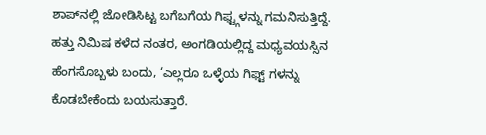ಶಾಪ್‌ನಲ್ಲಿ ಜೋಡಿಸಿಟ್ಟ ಬಗೆಬಗೆಯ ಗಿಫ್ಟ್ಗಳನ್ನು ಗಮನಿಸುತ್ತಿದ್ದೆ. ಹತ್ತು ನಿಮಿಷ ಕಳೆದ ನಂತರ, ಅಂಗಡಿಯಲ್ಲಿದ್ದ ಮಧ್ಯವಯಸ್ಸಿನ ಹೆಂಗಸೊಬ್ಬಳು ಬಂದು, ‘ಎಲ್ಲರೂ ಒಳ್ಳೆಯ ಗಿಫ್ಟ್ ಗಳನ್ನು ಕೊಡಬೇಕೆಂದು ಬಯಸುತ್ತಾರೆ.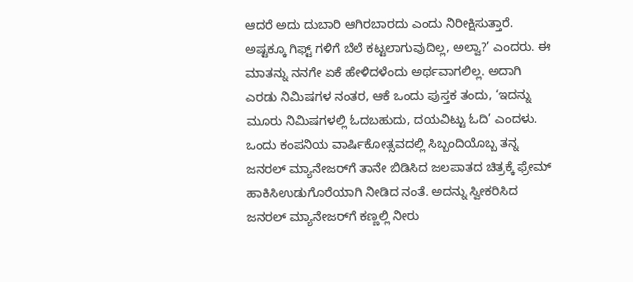ಆದರೆ ಅದು ದುಬಾರಿ ಆಗಿರಬಾರದು ಎಂದು ನಿರೀಕ್ಷಿಸುತ್ತಾರೆ. ಅಷ್ಟಕ್ಕೂ ಗಿಫ್ಟ್ ಗಳಿಗೆ ಬೆಲೆ ಕಟ್ಟಲಾಗುವುದಿಲ್ಲ, ಅಲ್ವಾ?’ ಎಂದರು. ಈ ಮಾತನ್ನು ನನಗೇ ಏಕೆ ಹೇಳಿದಳೆಂದು ಅರ್ಥವಾಗಲಿಲ್ಲ. ಅದಾಗಿ ಎರಡು ನಿಮಿಷಗಳ ನಂತರ, ಆಕೆ ಒಂದು ಪುಸ್ತಕ ತಂದು, ‘ಇದನ್ನು ಮೂರು ನಿಮಿಷಗಳಲ್ಲಿ ಓದಬಹುದು, ದಯವಿಟ್ಟು ಓದಿ’ ಎಂದಳು. ಒಂದು ಕಂಪನಿಯ ವಾರ್ಷಿಕೋತ್ಸವದಲ್ಲಿ ಸಿಬ್ಬಂದಿಯೊಬ್ಬ ತನ್ನ ಜನರಲ್ ಮ್ಯಾನೇಜರ್‌ಗೆ ತಾನೇ ಬಿಡಿಸಿದ ಜಲಪಾತದ ಚಿತ್ರಕ್ಕೆ ಫ್ರೇಮ್ ಹಾಕಿಸಿಉಡುಗೊರೆಯಾಗಿ ನೀಡಿದ ನಂತೆ. ಅದನ್ನು ಸ್ವೀಕರಿಸಿದ ಜನರಲ್ ಮ್ಯಾನೇಜರ್‌ಗೆ ಕಣ್ಣಲ್ಲಿ ನೀರು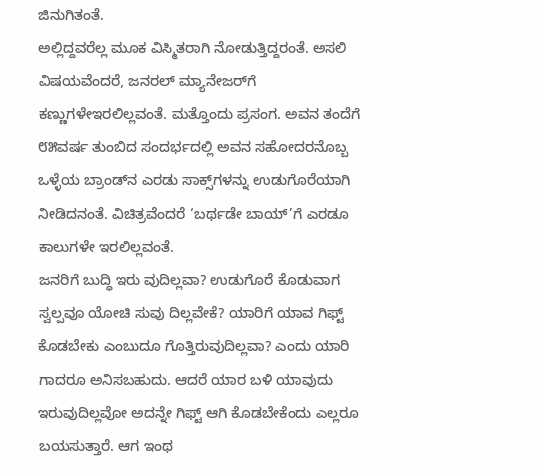ಜಿನುಗಿತಂತೆ.
ಅಲ್ಲಿದ್ದವರೆಲ್ಲ ಮೂಕ ವಿಸ್ಮಿತರಾಗಿ ನೋಡುತ್ತಿದ್ದರಂತೆ. ಅಸಲಿ ವಿಷಯವೆಂದರೆ, ಜನರಲ್ ಮ್ಯಾನೇಜರ್‌ಗೆ ಕಣ್ಣುಗಳೇಇರಲಿಲ್ಲವಂತೆ. ಮತ್ತೊಂದು ಪ್ರಸಂಗ. ಅವನ ತಂದೆಗೆ ೮೫ವರ್ಷ ತುಂಬಿದ ಸಂದರ್ಭದಲ್ಲಿ ಅವನ ಸಹೋದರನೊಬ್ಬ ಒಳ್ಳೆಯ ಬ್ರಾಂಡ್‌ನ ಎರಡು ಸಾಕ್ಸ್‌ಗಳನ್ನು ಉಡುಗೊರೆಯಾಗಿ ನೀಡಿದನಂತೆ. ವಿಚಿತ್ರವೆಂದರೆ ‘ಬರ್ಥಡೇ ಬಾಯ್’ಗೆ ಎರಡೂ ಕಾಲುಗಳೇ ಇರಲಿಲ್ಲವಂತೆ.
ಜನರಿಗೆ ಬುದ್ಧಿ ಇರು ವುದಿಲ್ಲವಾ? ಉಡುಗೊರೆ ಕೊಡುವಾಗ ಸ್ವಲ್ಪವೂ ಯೋಚಿ ಸುವು ದಿಲ್ಲವೇಕೆ? ಯಾರಿಗೆ ಯಾವ ಗಿಫ್ಟ್ ಕೊಡಬೇಕು ಎಂಬುದೂ ಗೊತ್ತಿರುವುದಿಲ್ಲವಾ? ಎಂದು ಯಾರಿ ಗಾದರೂ ಅನಿಸಬಹುದು. ಆದರೆ ಯಾರ ಬಳಿ ಯಾವುದು ಇರುವುದಿಲ್ಲವೋ ಅದನ್ನೇ ಗಿಫ್ಟ್ ಆಗಿ ಕೊಡಬೇಕೆಂದು ಎಲ್ಲರೂ ಬಯಸುತ್ತಾರೆ. ಆಗ ಇಂಥ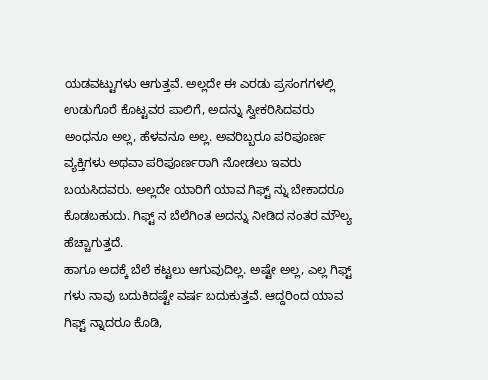ಯಡವಟ್ಟುಗಳು ಆಗುತ್ತವೆ. ಅಲ್ಲದೇ ಈ ಎರಡು ಪ್ರಸಂಗಗಳಲ್ಲಿ ಉಡುಗೊರೆ ಕೊಟ್ಟವರ ಪಾಲಿಗೆ, ಅದನ್ನು ಸ್ವೀಕರಿಸಿದವರು ಅಂಧನೂ ಅಲ್ಲ, ಹೆಳವನೂ ಅಲ್ಲ. ಅವರಿಬ್ಬರೂ ಪರಿಪೂರ್ಣ ವ್ಯಕ್ತಿಗಳು ಅಥವಾ ಪರಿಪೂರ್ಣರಾಗಿ ನೋಡಲು ಇವರು ಬಯಸಿದವರು. ಅಲ್ಲದೇ ಯಾರಿಗೆ ಯಾವ ಗಿಫ್ಟ್ ನ್ನು ಬೇಕಾದರೂ ಕೊಡಬಹುದು. ಗಿಫ್ಟ್ ನ ಬೆಲೆಗಿಂತ ಅದನ್ನು ನೀಡಿದ ನಂತರ ಮೌಲ್ಯ ಹೆಚ್ಚಾಗುತ್ತದೆ.
ಹಾಗೂ ಅದಕ್ಕೆ ಬೆಲೆ ಕಟ್ಟಲು ಆಗುವುದಿಲ್ಲ. ಅಷ್ಟೇ ಅಲ್ಲ, ಎಲ್ಲ ಗಿಫ್ಟ್ ಗಳು ನಾವು ಬದುಕಿದಷ್ಟೇ ವರ್ಷ ಬದುಕುತ್ತವೆ. ಆದ್ದರಿಂದ ಯಾವ ಗಿಫ್ಟ್ ನ್ನಾದರೂ ಕೊಡಿ,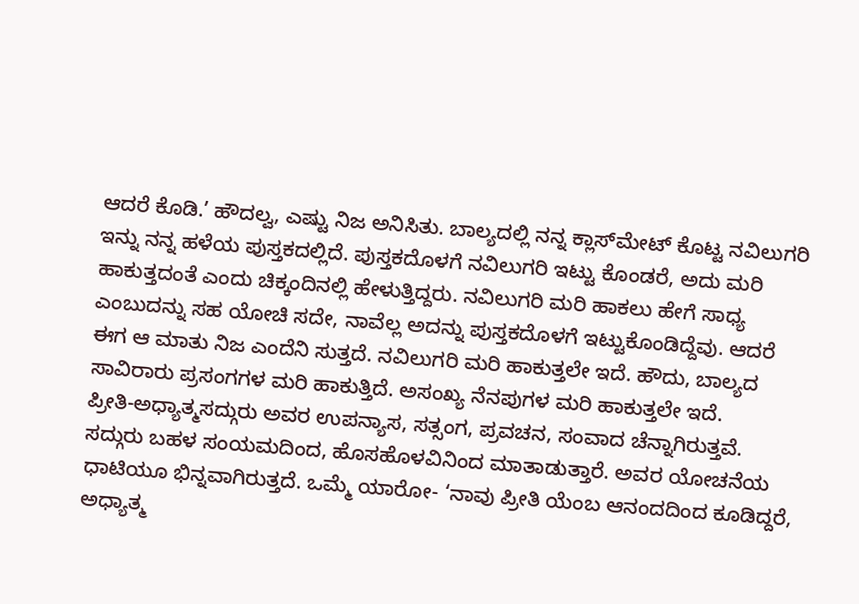ಆದರೆ ಕೊಡಿ.’ ಹೌದಲ್ವ, ಎಷ್ಟು ನಿಜ ಅನಿಸಿತು. ಬಾಲ್ಯದಲ್ಲಿ ನನ್ನ ಕ್ಲಾಸ್‌ಮೇಟ್ ಕೊಟ್ಟ ನವಿಲುಗರಿ ಇನ್ನು ನನ್ನ ಹಳೆಯ ಪುಸ್ತಕದಲ್ಲಿದೆ. ಪುಸ್ತಕದೊಳಗೆ ನವಿಲುಗರಿ ಇಟ್ಟು ಕೊಂಡರೆ, ಅದು ಮರಿ ಹಾಕುತ್ತದಂತೆ ಎಂದು ಚಿಕ್ಕಂದಿನಲ್ಲಿ ಹೇಳುತ್ತಿದ್ದರು. ನವಿಲುಗರಿ ಮರಿ ಹಾಕಲು ಹೇಗೆ ಸಾಧ್ಯ ಎಂಬುದನ್ನು ಸಹ ಯೋಚಿ ಸದೇ, ನಾವೆಲ್ಲ ಅದನ್ನು ಪುಸ್ತಕದೊಳಗೆ ಇಟ್ಟುಕೊಂಡಿದ್ದೆವು. ಆದರೆ ಈಗ ಆ ಮಾತು ನಿಜ ಎಂದೆನಿ ಸುತ್ತದೆ. ನವಿಲುಗರಿ ಮರಿ ಹಾಕುತ್ತಲೇ ಇದೆ. ಹೌದು, ಬಾಲ್ಯದ ಸಾವಿರಾರು ಪ್ರಸಂಗಗಳ ಮರಿ ಹಾಕುತ್ತಿದೆ. ಅಸಂಖ್ಯ ನೆನಪುಗಳ ಮರಿ ಹಾಕುತ್ತಲೇ ಇದೆ.
ಪ್ರೀತಿ-ಅಧ್ಯಾತ್ಮಸದ್ಗುರು ಅವರ ಉಪನ್ಯಾಸ, ಸತ್ಸಂಗ, ಪ್ರವಚನ, ಸಂವಾದ ಚೆನ್ನಾಗಿರುತ್ತವೆ. ಸದ್ಗುರು ಬಹಳ ಸಂಯಮದಿಂದ, ಹೊಸಹೊಳವಿನಿಂದ ಮಾತಾಡುತ್ತಾರೆ. ಅವರ ಯೋಚನೆಯ ಧಾಟಿಯೂ ಭಿನ್ನವಾಗಿರುತ್ತದೆ. ಒಮ್ಮೆ ಯಾರೋ- ‘ನಾವು ಪ್ರೀತಿ ಯೆಂಬ ಆನಂದದಿಂದ ಕೂಡಿದ್ದರೆ, ಅಧ್ಯಾತ್ಮ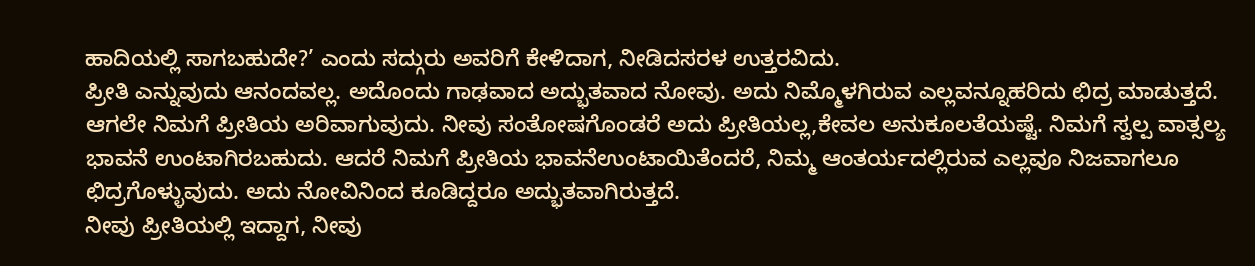ಹಾದಿಯಲ್ಲಿ ಸಾಗಬಹುದೇ?’ ಎಂದು ಸದ್ಗುರು ಅವರಿಗೆ ಕೇಳಿದಾಗ, ನೀಡಿದಸರಳ ಉತ್ತರವಿದು.
ಪ್ರೀತಿ ಎನ್ನುವುದು ಆನಂದವಲ್ಲ. ಅದೊಂದು ಗಾಢವಾದ ಅದ್ಭುತವಾದ ನೋವು. ಅದು ನಿಮ್ಮೊಳಗಿರುವ ಎಲ್ಲವನ್ನೂಹರಿದು ಛಿದ್ರ ಮಾಡುತ್ತದೆ. ಆಗಲೇ ನಿಮಗೆ ಪ್ರೀತಿಯ ಅರಿವಾಗುವುದು. ನೀವು ಸಂತೋಷಗೊಂಡರೆ ಅದು ಪ್ರೀತಿಯಲ್ಲ,ಕೇವಲ ಅನುಕೂಲತೆಯಷ್ಟೆ. ನಿಮಗೆ ಸ್ವಲ್ಪ ವಾತ್ಸಲ್ಯ ಭಾವನೆ ಉಂಟಾಗಿರಬಹುದು. ಆದರೆ ನಿಮಗೆ ಪ್ರೀತಿಯ ಭಾವನೆಉಂಟಾಯಿತೆಂದರೆ, ನಿಮ್ಮ ಆಂತರ್ಯದಲ್ಲಿರುವ ಎಲ್ಲವೂ ನಿಜವಾಗಲೂ ಛಿದ್ರಗೊಳ್ಳುವುದು. ಅದು ನೋವಿನಿಂದ ಕೂಡಿದ್ದರೂ ಅದ್ಭುತವಾಗಿರುತ್ತದೆ.
ನೀವು ಪ್ರೀತಿಯಲ್ಲಿ ಇದ್ದಾಗ, ನೀವು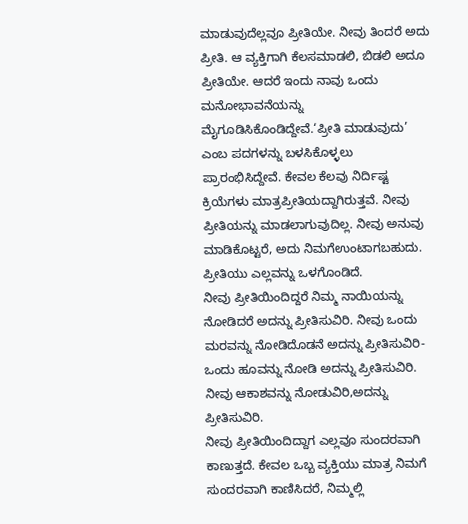ಮಾಡುವುದೆಲ್ಲವೂ ಪ್ರೀತಿಯೇ. ನೀವು ತಿಂದರೆ ಅದು ಪ್ರೀತಿ. ಆ ವ್ಯಕ್ತಿಗಾಗಿ ಕೆಲಸಮಾಡಲಿ, ಬಿಡಲಿ ಅದೂ ಪ್ರೀತಿಯೇ. ಆದರೆ ಇಂದು ನಾವು ಒಂದು ಮನೋಭಾವನೆಯನ್ನು ಮೈಗೂಡಿಸಿಕೊಂಡಿದ್ದೇವೆ.‘ಪ್ರೀತಿ ಮಾಡುವುದು’ ಎಂಬ ಪದಗಳನ್ನು ಬಳಸಿಕೊಳ್ಳಲು ಪ್ರಾರಂಭಿಸಿದ್ದೇವೆ. ಕೇವಲ ಕೆಲವು ನಿರ್ದಿಷ್ಟ ಕ್ರಿಯೆಗಳು ಮಾತ್ರಪ್ರೀತಿಯದ್ದಾಗಿರುತ್ತವೆ. ನೀವು ಪ್ರೀತಿಯನ್ನು ಮಾಡಲಾಗುವುದಿಲ್ಲ. ನೀವು ಅನುವು ಮಾಡಿಕೊಟ್ಟರೆ, ಅದು ನಿಮಗೆಉಂಟಾಗಬಹುದು. ಪ್ರೀತಿಯು ಎಲ್ಲವನ್ನು ಒಳಗೊಂಡಿದೆ.
ನೀವು ಪ್ರೀತಿಯಿಂದಿದ್ದರೆ ನಿಮ್ಮ ನಾಯಿಯನ್ನು ನೋಡಿದರೆ ಅದನ್ನು ಪ್ರೀತಿಸುವಿರಿ. ನೀವು ಒಂದು ಮರವನ್ನು ನೋಡಿದೊಡನೆ ಅದನ್ನು ಪ್ರೀತಿಸುವಿರಿ- ಒಂದು ಹೂವನ್ನು ನೋಡಿ ಅದನ್ನು ಪ್ರೀತಿಸುವಿರಿ. ನೀವು ಆಕಾಶವನ್ನು ನೋಡುವಿರಿ,ಅದನ್ನು ಪ್ರೀತಿಸುವಿರಿ.
ನೀವು ಪ್ರೀತಿಯಿಂದಿದ್ದಾಗ ಎಲ್ಲವೂ ಸುಂದರವಾಗಿ ಕಾಣುತ್ತದೆ. ಕೇವಲ ಒಬ್ಬ ವ್ಯಕ್ತಿಯು ಮಾತ್ರ ನಿಮಗೆ ಸುಂದರವಾಗಿ ಕಾಣಿಸಿದರೆ, ನಿಮ್ಮಲ್ಲಿ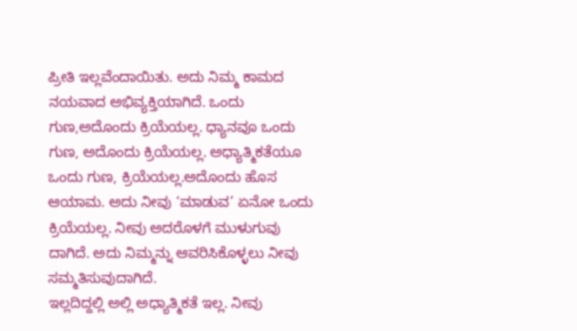ಪ್ರೀತಿ ಇಲ್ಲವೆಂದಾಯಿತು. ಅದು ನಿಮ್ಮ ಕಾಮದ ನಯವಾದ ಅಭಿವ್ಯಕ್ತಿಯಾಗಿದೆ. ಒಂದು ಗುಣ,ಅದೊಂದು ಕ್ರಿಯೆಯಲ್ಲ. ಧ್ಯಾನವೂ ಒಂದು ಗುಣ, ಅದೊಂದು ಕ್ರಿಯೆಯಲ್ಲ. ಅಧ್ಯಾತ್ಮಿಕತೆಯೂ ಒಂದು ಗುಣ, ಕ್ರಿಯೆಯಲ್ಲ.ಅದೊಂದು ಹೊಸ ಆಯಾಮ. ಅದು ನೀವು ‘ಮಾಡುವ’ ಏನೋ ಒಂದು ಕ್ರಿಯೆಯಲ್ಲ. ನೀವು ಅದರೊಳಗೆ ಮುಳುಗುವು ದಾಗಿದೆ. ಅದು ನಿಮ್ಮನ್ನು ಆವರಿಸಿಕೊಳ್ಳಲು ನೀವು ಸಮ್ಮತಿಸುವುದಾಗಿದೆ.
ಇಲ್ಲದಿದ್ದಲ್ಲಿ ಅಲ್ಲಿ ಅಧ್ಯಾತ್ಮಿಕತೆ ಇಲ್ಲ. ನೀವು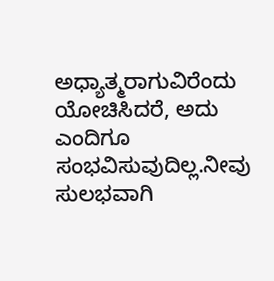ಅಧ್ಯಾತ್ಮರಾಗುವಿರೆಂದು ಯೋಚಿಸಿದರೆ, ಅದು ಎಂದಿಗೂ ಸಂಭವಿಸುವುದಿಲ್ಲ.ನೀವು ಸುಲಭವಾಗಿ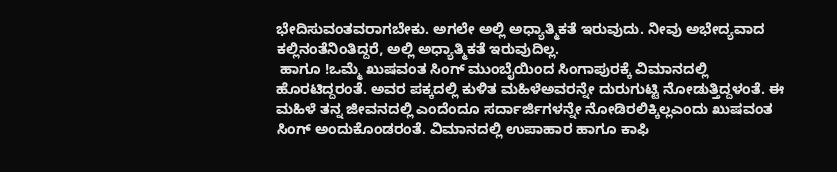ಭೇದಿಸುವಂತವರಾಗಬೇಕು. ಅಗಲೇ ಅಲ್ಲಿ ಅಧ್ಯಾತ್ಮಿಕತೆ ಇರುವುದು. ನೀವು ಅಭೇದ್ಯವಾದ ಕಲ್ಲಿನಂತೆನಿಂತಿದ್ದರೆ, ಅಲ್ಲಿ ಅಧ್ಯಾತ್ಮಿಕತೆ ಇರುವುದಿಲ್ಲ.
 ಹಾಗೂ !ಒಮ್ಮೆ ಖುಷವಂತ ಸಿಂಗ್ ಮುಂಬೈಯಿಂದ ಸಿಂಗಾಪುರಕ್ಕೆ ವಿಮಾನದಲ್ಲಿ ಹೊರಟಿದ್ದರಂತೆ. ಅವರ ಪಕ್ಕದಲ್ಲಿ ಕುಳಿತ ಮಹಿಳೆಅವರನ್ನೇ ದುರುಗುಟ್ಟಿ ನೋಡುತ್ತಿದ್ದಳಂತೆ. ಈ ಮಹಿಳೆ ತನ್ನ ಜೀವನದಲ್ಲಿ ಎಂದೆಂದೂ ಸರ್ದಾರ್ಜಿಗಳನ್ನೇ ನೋಡಿರಲಿಕ್ಕಿಲ್ಲಎಂದು ಖುಷವಂತ ಸಿಂಗ್ ಅಂದುಕೊಂಡರಂತೆ. ವಿಮಾನದಲ್ಲಿ ಉಪಾಹಾರ ಹಾಗೂ ಕಾಫಿ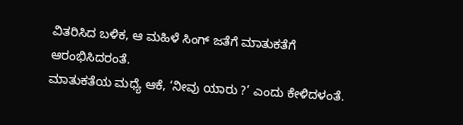ವಿತರಿಸಿದ ಬಳಿಕ, ಆ ಮಹಿಳೆ ಸಿಂಗ್ ಜತೆಗೆ ಮಾತುಕತೆಗೆ ಆರಂಭಿಸಿದರಂತೆ.
ಮಾತುಕತೆಯ ಮಧ್ಯೆ ಆಕೆ, ‘ನೀವು ಯಾರು ?’ ಎಂದು ಕೇಳಿದಳಂತೆ.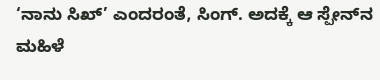‘ನಾನು ಸಿಖ್’ ಎಂದರಂತೆ, ಸಿಂಗ್. ಅದಕ್ಕೆ ಆ ಸ್ಪೇನ್‌ನ ಮಹಿಳೆ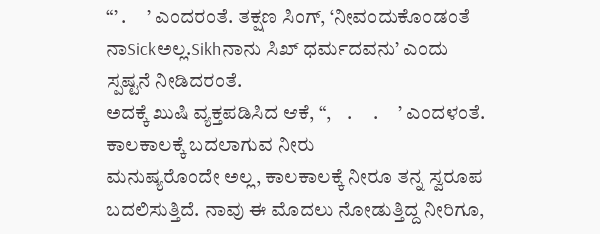“’ .     ’ ಎಂದರಂತೆ. ತಕ್ಷಣ ಸಿಂಗ್, ‘ನೀವಂದುಕೊಂಡಂತೆ ನಾSickಅಲ್ಲ.Sikhನಾನು ಸಿಖ್ ಧರ್ಮದವನು’ ಎಂದು ಸ್ಪಷ್ಟನೆ ನೀಡಿದರಂತೆ.
ಅದಕ್ಕೆ ಖುಷಿ ವ್ಯಕ್ತಪಡಿಸಿದ ಆಕೆ, “,    .     .     ’ ಎಂದಳಂತೆ.
ಕಾಲಕಾಲಕ್ಕೆ ಬದಲಾಗುವ ನೀರು
ಮನುಷ್ಯರೊಂದೇ ಅಲ್ಲ, ಕಾಲಕಾಲಕ್ಕೆ ನೀರೂ ತನ್ನ ಸ್ವರೂಪ ಬದಲಿಸುತ್ತಿದೆ. ನಾವು ಈ ಮೊದಲು ನೋಡುತ್ತಿದ್ದ ನೀರಿಗೂ,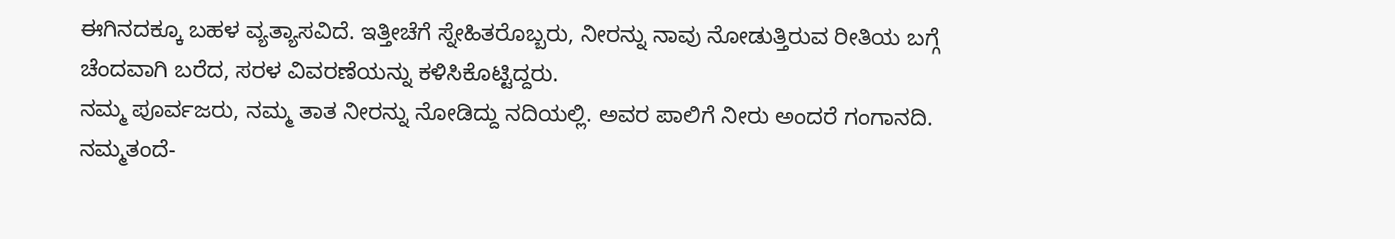ಈಗಿನದಕ್ಕೂ ಬಹಳ ವ್ಯತ್ಯಾಸವಿದೆ. ಇತ್ತೀಚೆಗೆ ಸ್ನೇಹಿತರೊಬ್ಬರು, ನೀರನ್ನು ನಾವು ನೋಡುತ್ತಿರುವ ರೀತಿಯ ಬಗ್ಗೆ ಚೆಂದವಾಗಿ ಬರೆದ, ಸರಳ ವಿವರಣೆಯನ್ನು ಕಳಿಸಿಕೊಟ್ಟಿದ್ದರು.
ನಮ್ಮ ಪೂರ್ವಜರು, ನಮ್ಮ ತಾತ ನೀರನ್ನು ನೋಡಿದ್ದು ನದಿಯಲ್ಲಿ. ಅವರ ಪಾಲಿಗೆ ನೀರು ಅಂದರೆ ಗಂಗಾನದಿ. ನಮ್ಮತಂದೆ-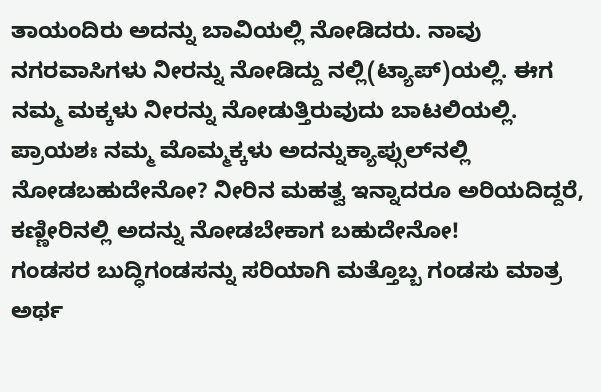ತಾಯಂದಿರು ಅದನ್ನು ಬಾವಿಯಲ್ಲಿ ನೋಡಿದರು. ನಾವು ನಗರವಾಸಿಗಳು ನೀರನ್ನು ನೋಡಿದ್ದು ನಲ್ಲಿ(ಟ್ಯಾಪ್)ಯಲ್ಲಿ. ಈಗ ನಮ್ಮ ಮಕ್ಕಳು ನೀರನ್ನು ನೋಡುತ್ತಿರುವುದು ಬಾಟಲಿಯಲ್ಲಿ. ಪ್ರಾಯಶಃ ನಮ್ಮ ಮೊಮ್ಮಕ್ಕಳು ಅದನ್ನುಕ್ಯಾಪ್ಸುಲ್‌ನಲ್ಲಿ ನೋಡಬಹುದೇನೋ? ನೀರಿನ ಮಹತ್ವ ಇನ್ನಾದರೂ ಅರಿಯದಿದ್ದರೆ, ಕಣ್ಣೀರಿನಲ್ಲಿ ಅದನ್ನು ನೋಡಬೇಕಾಗ ಬಹುದೇನೋ!
ಗಂಡಸರ ಬುದ್ಧಿಗಂಡಸನ್ನು ಸರಿಯಾಗಿ ಮತ್ತೊಬ್ಬ ಗಂಡಸು ಮಾತ್ರ ಅರ್ಥ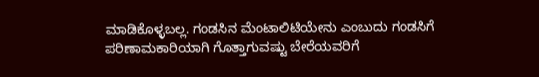ಮಾಡಿಕೊಳ್ಳಬಲ್ಲ. ಗಂಡಸಿನ ಮೆಂಟಾಲಿಟಿಯೇನು ಎಂಬುದು ಗಂಡಸಿಗೆ ಪರಿಣಾಮಕಾರಿಯಾಗಿ ಗೊತ್ತಾಗುವಷ್ಟು ಬೇರೆಯವರಿಗೆ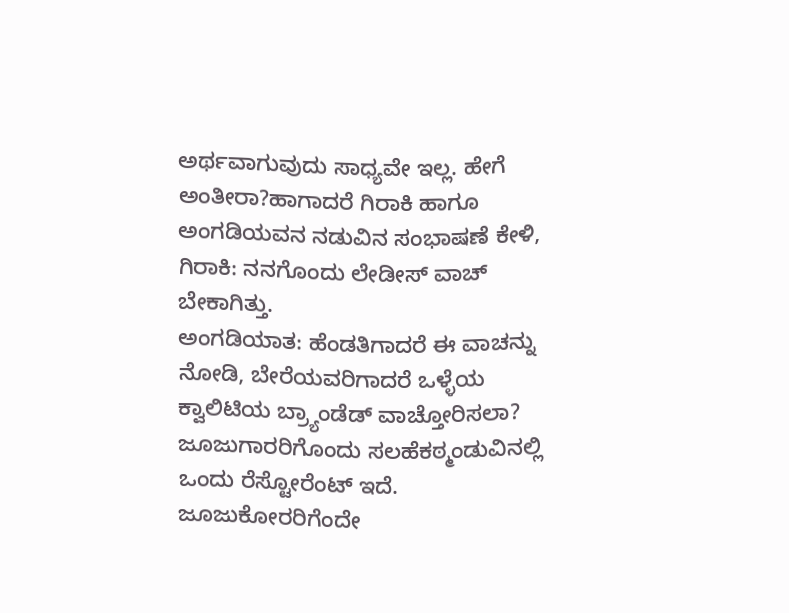ಅರ್ಥವಾಗುವುದು ಸಾಧ್ಯವೇ ಇಲ್ಲ. ಹೇಗೆ ಅಂತೀರಾ?ಹಾಗಾದರೆ ಗಿರಾಕಿ ಹಾಗೂ ಅಂಗಡಿಯವನ ನಡುವಿನ ಸಂಭಾಷಣೆ ಕೇಳಿ,
ಗಿರಾಕಿ: ನನಗೊಂದು ಲೇಡೀಸ್ ವಾಚ್ ಬೇಕಾಗಿತ್ತು.
ಅಂಗಡಿಯಾತ: ಹೆಂಡತಿಗಾದರೆ ಈ ವಾಚನ್ನು ನೋಡಿ, ಬೇರೆಯವರಿಗಾದರೆ ಒಳ್ಳೆಯ ಕ್ವಾಲಿಟಿಯ ಬ್ರ್ಯಾಂಡೆಡ್ ವಾಚ್ತೋರಿಸಲಾ?
ಜೂಜುಗಾರರಿಗೊಂದು ಸಲಹೆಕಠ್ಮಂಡುವಿನಲ್ಲಿ ಒಂದು ರೆಸ್ಟೋರೆಂಟ್ ಇದೆ. ಜೂಜುಕೋರರಿಗೆಂದೇ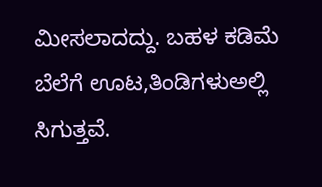ಮೀಸಲಾದದ್ದು. ಬಹಳ ಕಡಿಮೆ ಬೆಲೆಗೆ ಊಟ,ತಿಂಡಿಗಳುಅಲ್ಲಿ ಸಿಗುತ್ತವೆ.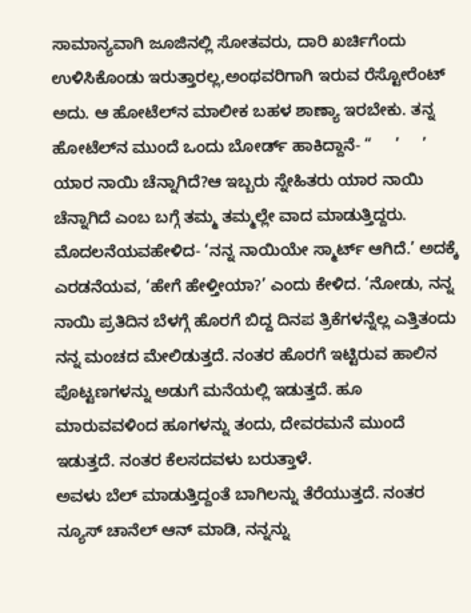ಸಾಮಾನ್ಯವಾಗಿ ಜೂಜಿನಲ್ಲಿ ಸೋತವರು, ದಾರಿ ಖರ್ಚಿಗೆಂದು ಉಳಿಸಿಕೊಂಡು ಇರುತ್ತಾರಲ್ಲ,ಅಂಥವರಿಗಾಗಿ ಇರುವ ರೆಸ್ಟೋರೆಂಟ್ ಅದು. ಆ ಹೋಟೆಲ್‌ನ ಮಾಲೀಕ ಬಹಳ ಶಾಣ್ಯಾ ಇರಬೇಕು. ತನ್ನ ಹೋಟೆಲ್‌ನ ಮುಂದೆ ಒಂದು ಬೋರ್ಡ್ ಹಾಕಿದ್ದಾನೆ- “     ’     ’
ಯಾರ ನಾಯಿ ಚೆನ್ನಾಗಿದೆ?ಆ ಇಬ್ಬರು ಸ್ನೇಹಿತರು ಯಾರ ನಾಯಿ ಚೆನ್ನಾಗಿದೆ ಎಂಬ ಬಗ್ಗೆ ತಮ್ಮ ತಮ್ಮಲ್ಲೇ ವಾದ ಮಾಡುತ್ತಿದ್ದರು. ಮೊದಲನೆಯವಹೇಳಿದ- ‘ನನ್ನ ನಾಯಿಯೇ ಸ್ಮಾರ್ಟ್ ಆಗಿದೆ.’ ಅದಕ್ಕೆ ಎರಡನೆಯವ, ‘ಹೇಗೆ ಹೇಳ್ತೀಯಾ?’ ಎಂದು ಕೇಳಿದ. ‘ನೋಡು, ನನ್ನ ನಾಯಿ ಪ್ರತಿದಿನ ಬೆಳಗ್ಗೆ ಹೊರಗೆ ಬಿದ್ದ ದಿನಪ ತ್ರಿಕೆಗಳನ್ನೆಲ್ಲ ಎತ್ತಿತಂದು ನನ್ನ ಮಂಚದ ಮೇಲಿಡುತ್ತದೆ. ನಂತರ ಹೊರಗೆ ಇಟ್ಟಿರುವ ಹಾಲಿನ ಪೊಟ್ಟಣಗಳನ್ನು ಅಡುಗೆ ಮನೆಯಲ್ಲಿ ಇಡುತ್ತದೆ. ಹೂ ಮಾರುವವಳಿಂದ ಹೂಗಳನ್ನು ತಂದು, ದೇವರಮನೆ ಮುಂದೆ ಇಡುತ್ತದೆ. ನಂತರ ಕೆಲಸದವಳು ಬರುತ್ತಾಳೆ.
ಅವಳು ಬೆಲ್ ಮಾಡುತ್ತಿದ್ದಂತೆ ಬಾಗಿಲನ್ನು ತೆರೆಯುತ್ತದೆ. ನಂತರ ನ್ಯೂಸ್ ಚಾನೆಲ್ ಆನ್ ಮಾಡಿ, ನನ್ನನ್ನು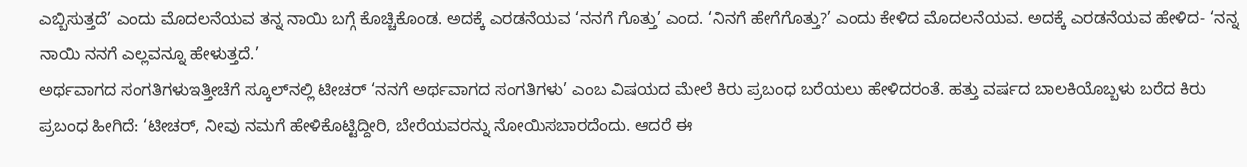ಎಬ್ಬಿಸುತ್ತದೆ’ ಎಂದು ಮೊದಲನೆಯವ ತನ್ನ ನಾಯಿ ಬಗ್ಗೆ ಕೊಚ್ಚಿಕೊಂಡ. ಅದಕ್ಕೆ ಎರಡನೆಯವ ‘ನನಗೆ ಗೊತ್ತು’ ಎಂದ. ‘ನಿನಗೆ ಹೇಗೆಗೊತ್ತು?’ ಎಂದು ಕೇಳಿದ ಮೊದಲನೆಯವ. ಅದಕ್ಕೆ ಎರಡನೆಯವ ಹೇಳಿದ- ‘ನನ್ನ ನಾಯಿ ನನಗೆ ಎಲ್ಲವನ್ನೂ ಹೇಳುತ್ತದೆ.’
ಅರ್ಥವಾಗದ ಸಂಗತಿಗಳುಇತ್ತೀಚೆಗೆ ಸ್ಕೂಲ್‌ನಲ್ಲಿ ಟೀಚರ್ ‘ನನಗೆ ಅರ್ಥವಾಗದ ಸಂಗತಿಗಳು’ ಎಂಬ ವಿಷಯದ ಮೇಲೆ ಕಿರು ಪ್ರಬಂಧ ಬರೆಯಲು ಹೇಳಿದರಂತೆ. ಹತ್ತು ವರ್ಷದ ಬಾಲಕಿಯೊಬ್ಬಳು ಬರೆದ ಕಿರು ಪ್ರಬಂಧ ಹೀಗಿದೆ: ‘ಟೀಚರ್, ನೀವು ನಮಗೆ ಹೇಳಿಕೊಟ್ಟಿದ್ದೀರಿ, ಬೇರೆಯವರನ್ನು ನೋಯಿಸಬಾರದೆಂದು. ಆದರೆ ಈ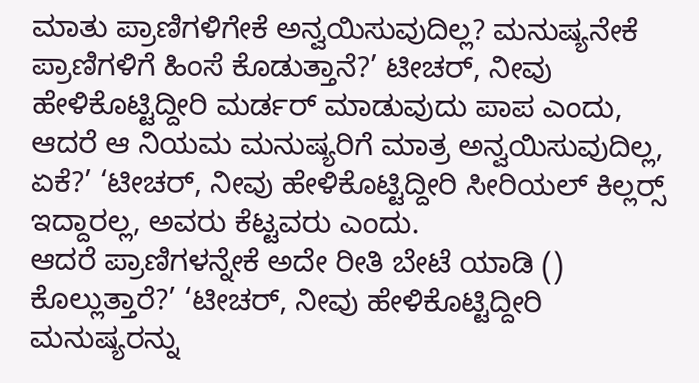ಮಾತು ಪ್ರಾಣಿಗಳಿಗೇಕೆ ಅನ್ವಯಿಸುವುದಿಲ್ಲ? ಮನುಷ್ಯನೇಕೆ ಪ್ರಾಣಿಗಳಿಗೆ ಹಿಂಸೆ ಕೊಡುತ್ತಾನೆ?’ ಟೀಚರ್, ನೀವು ಹೇಳಿಕೊಟ್ಟಿದ್ದೀರಿ ಮರ್ಡರ್ ಮಾಡುವುದು ಪಾಪ ಎಂದು, ಆದರೆ ಆ ನಿಯಮ ಮನುಷ್ಯರಿಗೆ ಮಾತ್ರ ಅನ್ವಯಿಸುವುದಿಲ್ಲ, ಏಕೆ?’ ‘ಟೀಚರ್, ನೀವು ಹೇಳಿಕೊಟ್ಟಿದ್ದೀರಿ ಸೀರಿಯಲ್ ಕಿಲ್ಲರ‍್ಸ್ ಇದ್ದಾರಲ್ಲ, ಅವರು ಕೆಟ್ಟವರು ಎಂದು.
ಆದರೆ ಪ್ರಾಣಿಗಳನ್ನೇಕೆ ಅದೇ ರೀತಿ ಬೇಟೆ ಯಾಡಿ () ಕೊಲ್ಲುತ್ತಾರೆ?’ ‘ಟೀಚರ್, ನೀವು ಹೇಳಿಕೊಟ್ಟಿದ್ದೀರಿ ಮನುಷ್ಯರನ್ನು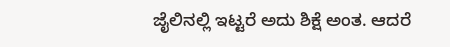ಜೈಲಿನಲ್ಲಿ ಇಟ್ಟರೆ ಅದು ಶಿಕ್ಷೆ ಅಂತ. ಆದರೆ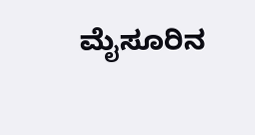ಮೈಸೂರಿನ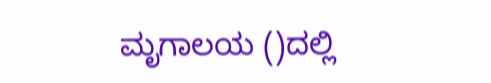ಮೃಗಾಲಯ ()ದಲ್ಲಿ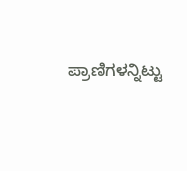ಪ್ರಾಣಿಗಳನ್ನಿಟ್ಟು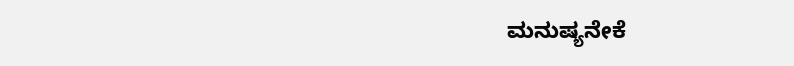ಮನುಷ್ಯನೇಕೆ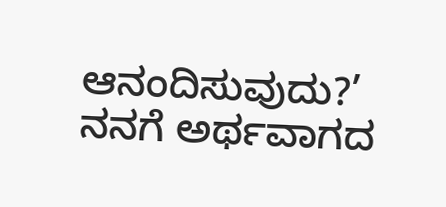ಆನಂದಿಸುವುದು?’ ನನಗೆ ಅರ್ಥವಾಗದ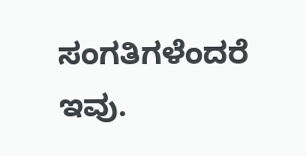ಸಂಗತಿಗಳೆಂದರೆ ಇವು.